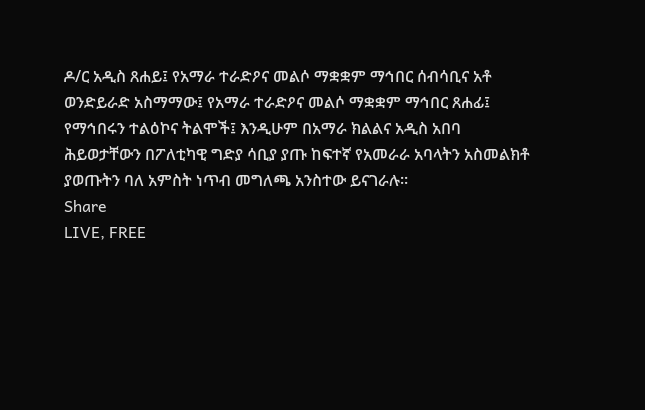ዶ/ር አዲስ ጸሐይ፤ የአማራ ተራድዖና መልሶ ማቋቋም ማኅበር ሰብሳቢና አቶ ወንድይራድ አስማማው፤ የአማራ ተራድዖና መልሶ ማቋቋም ማኅበር ጸሐፊ፤ የማኅበሩን ተልዕኮና ትልሞች፤ እንዲሁም በአማራ ክልልና አዲስ አበባ ሕይወታቸውን በፖለቲካዊ ግድያ ሳቢያ ያጡ ከፍተኛ የአመራራ አባላትን አስመልክቶ ያወጡትን ባለ አምስት ነጥብ መግለጫ አንስተው ይናገራሉ።
Share
LIVE, FREE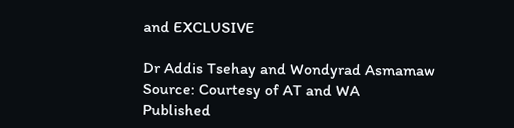and EXCLUSIVE

Dr Addis Tsehay and Wondyrad Asmamaw Source: Courtesy of AT and WA
Published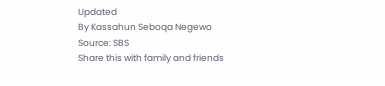Updated
By Kassahun Seboqa Negewo
Source: SBS
Share this with family and friends